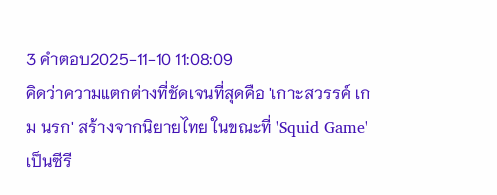3 คำตอบ2025-11-10 11:08:09
คิดว่าความแตกต่างที่ชัดเจนที่สุดคือ 'เกาะสวรรค์ เกม นรก' สร้างจากนิยายไทย ในขณะที่ 'Squid Game' เป็นซีรี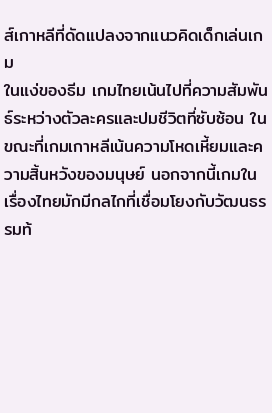ส์เกาหลีที่ดัดแปลงจากแนวคิดเด็กเล่นเกม
ในแง่ของธีม เกมไทยเน้นไปที่ความสัมพันธ์ระหว่างตัวละครและปมชีวิตที่ซับซ้อน ในขณะที่เกมเกาหลีเน้นความโหดเหี้ยมและความสิ้นหวังของมนุษย์ นอกจากนี้เกมในเรื่องไทยมักมีกลไกที่เชื่อมโยงกับวัฒนธรรมท้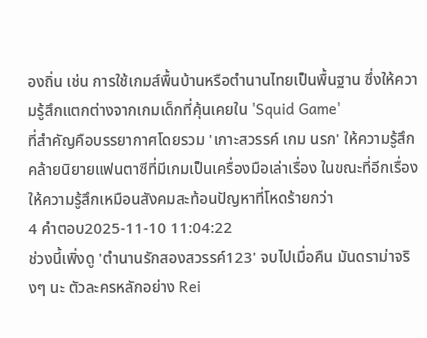องถิ่น เช่น การใช้เกมส์พื้นบ้านหรือตำนานไทยเป็นพื้นฐาน ซึ่งให้ความรู้สึกแตกต่างจากเกมเด็กที่คุ้นเคยใน 'Squid Game'
ที่สำคัญคือบรรยากาศโดยรวม 'เกาะสวรรค์ เกม นรก' ให้ความรู้สึกคล้ายนิยายแฟนตาซีที่มีเกมเป็นเครื่องมือเล่าเรื่อง ในขณะที่อีกเรื่องให้ความรู้สึกเหมือนสังคมสะท้อนปัญหาที่โหดร้ายกว่า
4 คำตอบ2025-11-10 11:04:22
ช่วงนี้เพิ่งดู 'ตำนานรักสองสวรรค์123' จบไปเมื่อคืน มันดราม่าจริงๆ นะ ตัวละครหลักอย่าง Rei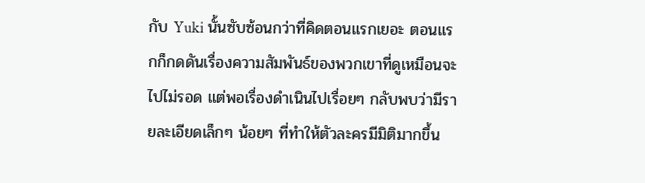กับ Yuki นั้นซับซ้อนกว่าที่คิดตอนแรกเยอะ ตอนแรกก็กดดันเรื่องความสัมพันธ์ของพวกเขาที่ดูเหมือนจะไปไม่รอด แต่พอเรื่องดำเนินไปเรื่อยๆ กลับพบว่ามีรายละเอียดเล็กๆ น้อยๆ ที่ทำให้ตัวละครมีมิติมากขึ้น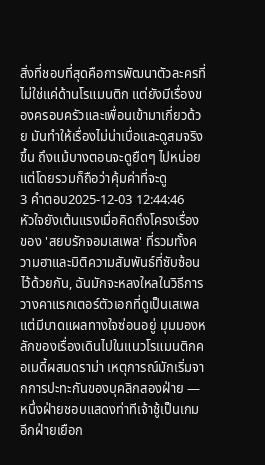สิ่งที่ชอบที่สุดคือการพัฒนาตัวละครที่ไม่ใช่แค่ด้านโรแมนติก แต่ยังมีเรื่องของครอบครัวและเพื่อนเข้ามาเกี่ยวด้วย มันทำให้เรื่องไม่น่าเบื่อและดูสมจริงขึ้น ถึงแม้บางตอนจะดูยืดๆ ไปหน่อย แต่โดยรวมก็ถือว่าคุ้มค่าที่จะดู
3 คำตอบ2025-12-03 12:44:46
หัวใจยังเต้นแรงเมื่อคิดถึงโครงเรื่องของ 'สยบรักจอมเสเพล' ที่รวมทั้งความฮาและมิติความสัมพันธ์ที่ซับซ้อนไว้ด้วยกัน, ฉันมักจะหลงใหลในวิธีการวางคาแรกเตอร์ตัวเอกที่ดูเป็นเสเพลแต่มีบาดแผลทางใจซ่อนอยู่ มุมมองหลักของเรื่องเดินไปในแนวโรแมนติกคอเมดี้ผสมดราม่า เหตุการณ์มักเริ่มจากการปะทะกันของบุคลิกสองฝ่าย — หนึ่งฝ่ายชอบแสดงท่าทีเจ้าชู้เป็นเกม อีกฝ่ายเยือก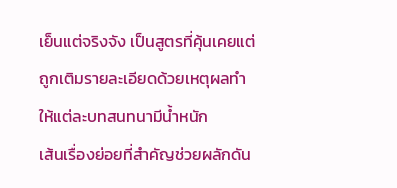เย็นแต่จริงจัง เป็นสูตรที่คุ้นเคยแต่ถูกเติมรายละเอียดด้วยเหตุผลทำให้แต่ละบทสนทนามีน้ำหนัก
เส้นเรื่องย่อยที่สำคัญช่วยผลักดัน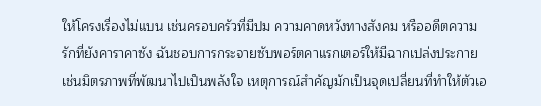ให้โครงเรื่องไม่แบน เช่นครอบครัวที่มีปม ความคาดหวังทางสังคม หรืออดีตความรักที่ยังคาราคาซัง ฉันชอบการกระจายซับพอร์ตคาแรกเตอร์ให้มีฉากเปล่งประกาย เช่นมิตรภาพที่พัฒนาไปเป็นพลังใจ เหตุการณ์สำคัญมักเป็นจุดเปลี่ยนที่ทำให้ตัวเอ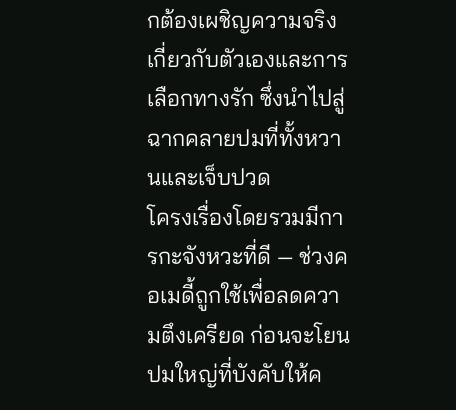กต้องเผชิญความจริงเกี่ยวกับตัวเองและการเลือกทางรัก ซึ่งนำไปสู่ฉากคลายปมที่ทั้งหวานและเจ็บปวด
โครงเรื่องโดยรวมมีการกะจังหวะที่ดี — ช่วงคอเมดี้ถูกใช้เพื่อลดความตึงเครียด ก่อนจะโยนปมใหญ่ที่บังคับให้ค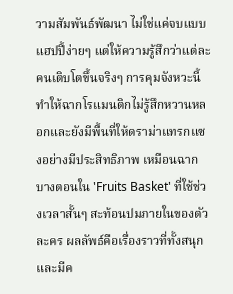วามสัมพันธ์พัฒนา ไม่ใช่แค่จบแบบแฮปปี้ง่ายๆ แต่ให้ความรู้สึกว่าแต่ละคนเติบโตขึ้นจริงๆ การคุมจังหวะนี้ทำให้ฉากโรแมนติกไม่รู้สึกหวานหลอกและยังมีพื้นที่ให้ดราม่าแทรกแซงอย่างมีประสิทธิภาพ เหมือนฉากบางตอนใน 'Fruits Basket' ที่ใช้ช่วงเวลาสั้นๆ สะท้อนปมภายในของตัวละคร ผลลัพธ์คือเรื่องราวที่ทั้งสนุกและมีค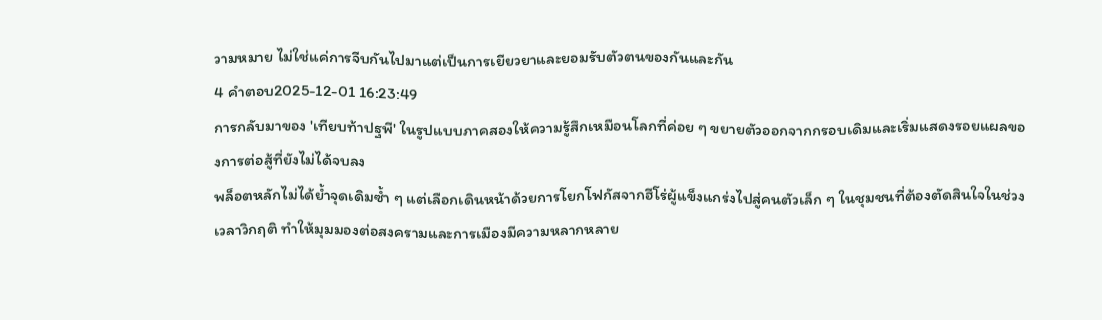วามหมาย ไม่ใช่แค่การจีบกันไปมาแต่เป็นการเยียวยาและยอมรับตัวตนของกันและกัน
4 คำตอบ2025-12-01 16:23:49
การกลับมาของ 'เทียบท้าปฐพี' ในรูปแบบภาคสองให้ความรู้สึกเหมือนโลกที่ค่อย ๆ ขยายตัวออกจากกรอบเดิมและเริ่มแสดงรอยแผลของการต่อสู้ที่ยังไม่ได้จบลง
พล็อตหลักไม่ได้ย้ำจุดเดิมซ้ำ ๆ แต่เลือกเดินหน้าด้วยการโยกโฟกัสจากฮีโร่ผู้แข็งแกร่งไปสู่คนตัวเล็ก ๆ ในชุมชนที่ต้องตัดสินใจในช่วงเวลาวิกฤติ ทำให้มุมมองต่อสงครามและการเมืองมีความหลากหลาย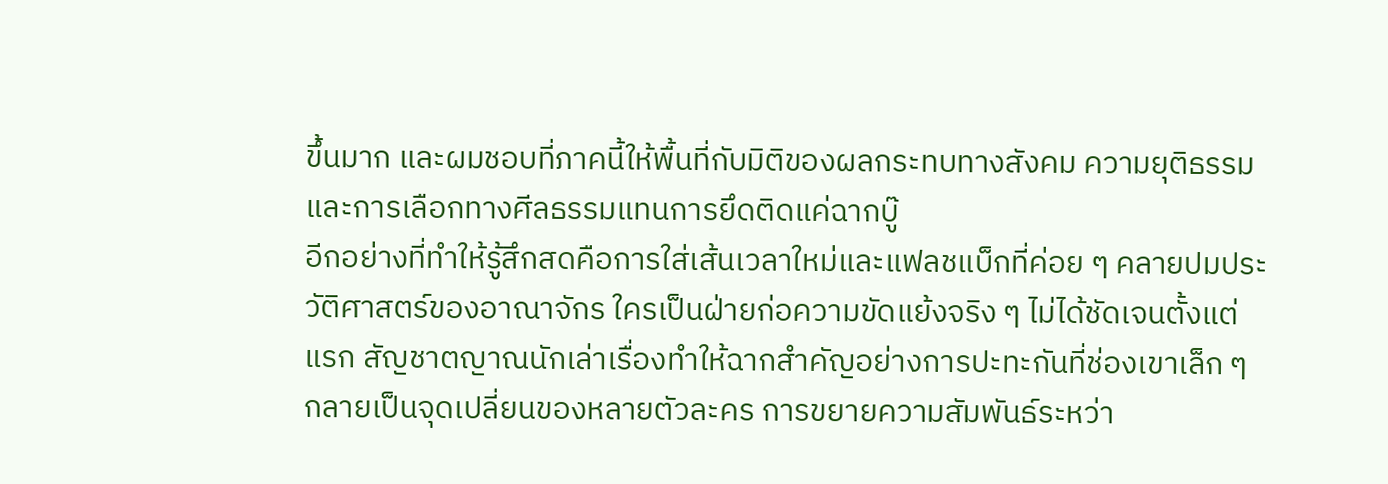ขึ้นมาก และผมชอบที่ภาคนี้ให้พื้นที่กับมิติของผลกระทบทางสังคม ความยุติธรรม และการเลือกทางศีลธรรมแทนการยึดติดแค่ฉากบู๊
อีกอย่างที่ทำให้รู้สึกสดคือการใส่เส้นเวลาใหม่และแฟลชแบ็กที่ค่อย ๆ คลายปมประวัติศาสตร์ของอาณาจักร ใครเป็นฝ่ายก่อความขัดแย้งจริง ๆ ไม่ได้ชัดเจนตั้งแต่แรก สัญชาตญาณนักเล่าเรื่องทำให้ฉากสำคัญอย่างการปะทะกันที่ช่องเขาเล็ก ๆ กลายเป็นจุดเปลี่ยนของหลายตัวละคร การขยายความสัมพันธ์ระหว่า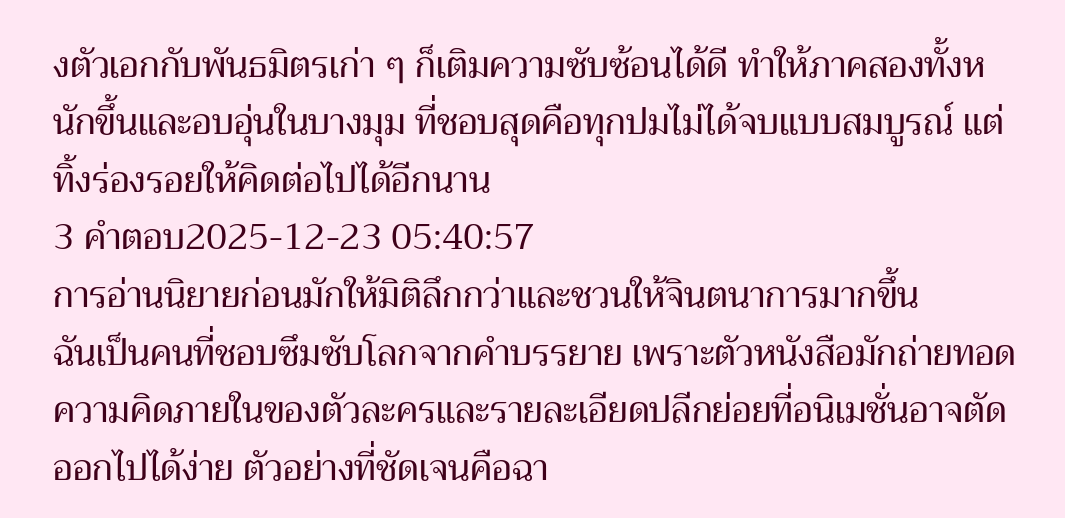งตัวเอกกับพันธมิตรเก่า ๆ ก็เติมความซับซ้อนได้ดี ทำให้ภาคสองทั้งหนักขึ้นและอบอุ่นในบางมุม ที่ชอบสุดคือทุกปมไม่ได้จบแบบสมบูรณ์ แต่ทิ้งร่องรอยให้คิดต่อไปได้อีกนาน
3 คำตอบ2025-12-23 05:40:57
การอ่านนิยายก่อนมักให้มิติลึกกว่าและชวนให้จินตนาการมากขึ้น
ฉันเป็นคนที่ชอบซึมซับโลกจากคำบรรยาย เพราะตัวหนังสือมักถ่ายทอดความคิดภายในของตัวละครและรายละเอียดปลีกย่อยที่อนิเมชั่นอาจตัดออกไปได้ง่าย ตัวอย่างที่ชัดเจนคือฉา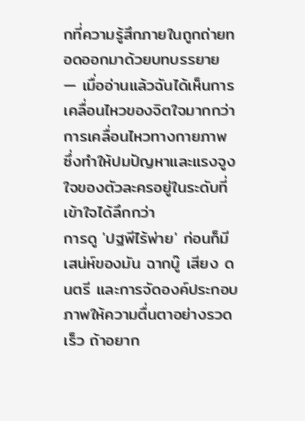กที่ความรู้สึกภายในถูกถ่ายทอดออกมาด้วยบทบรรยาย — เมื่ออ่านแล้วฉันได้เห็นการเคลื่อนไหวของจิตใจมากกว่าการเคลื่อนไหวทางกายภาพ ซึ่งทำให้ปมปัญหาและแรงจูงใจของตัวละครอยู่ในระดับที่เข้าใจได้ลึกกว่า
การดู 'ปฐพีไร้พ่าย' ก่อนก็มีเสน่ห์ของมัน ฉากบู๊ เสียง ดนตรี และการจัดองค์ประกอบภาพให้ความตื่นตาอย่างรวดเร็ว ถ้าอยาก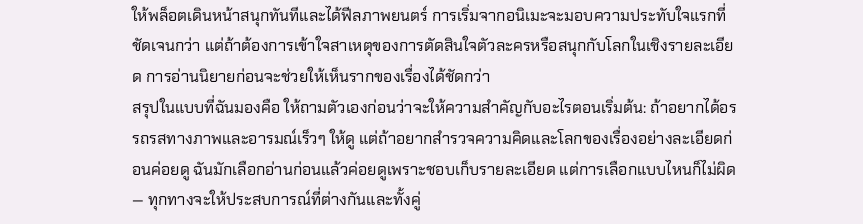ให้พล็อตเดินหน้าสนุกทันทีและได้ฟีลภาพยนตร์ การเริ่มจากอนิเมะจะมอบความประทับใจแรกที่ชัดเจนกว่า แต่ถ้าต้องการเข้าใจสาเหตุของการตัดสินใจตัวละครหรือสนุกกับโลกในเชิงรายละเอียด การอ่านนิยายก่อนจะช่วยให้เห็นรากของเรื่องได้ชัดกว่า
สรุปในแบบที่ฉันมองคือ ให้ถามตัวเองก่อนว่าจะให้ความสำคัญกับอะไรตอนเริ่มต้น: ถ้าอยากได้อรรถรสทางภาพและอารมณ์เร็วๆ ให้ดู แต่ถ้าอยากสำรวจความคิดและโลกของเรื่องอย่างละเอียดก่อนค่อยดู ฉันมักเลือกอ่านก่อนแล้วค่อยดูเพราะชอบเก็บรายละเอียด แต่การเลือกแบบไหนก็ไม่ผิด — ทุกทางจะให้ประสบการณ์ที่ต่างกันและทั้งคู่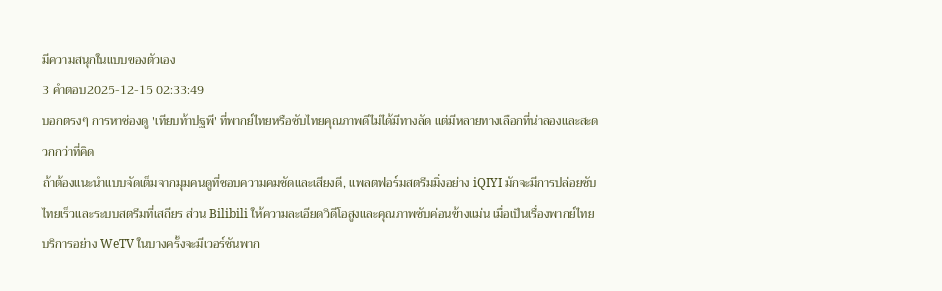มีความสนุกในแบบของตัวเอง
3 คำตอบ2025-12-15 02:33:49
บอกตรงๆ การหาช่องดู 'เทียบท้าปฐพี' ที่พากย์ไทยหรือซับไทยคุณภาพดีไม่ได้มีทางลัด แต่มีหลายทางเลือกที่น่าลองและสะดวกกว่าที่คิด
ถ้าต้องแนะนำแบบจัดเต็มจากมุมคนดูที่ชอบความคมชัดและเสียงดี, แพลตฟอร์มสตรีมมิ่งอย่าง iQIYI มักจะมีการปล่อยซับไทยเร็วและระบบสตรีมที่เสถียร ส่วน Bilibili ให้ความละเอียดวิดีโอสูงและคุณภาพซับค่อนข้างแม่น เมื่อเป็นเรื่องพากย์ไทย บริการอย่าง WeTV ในบางครั้งจะมีเวอร์ชันพาก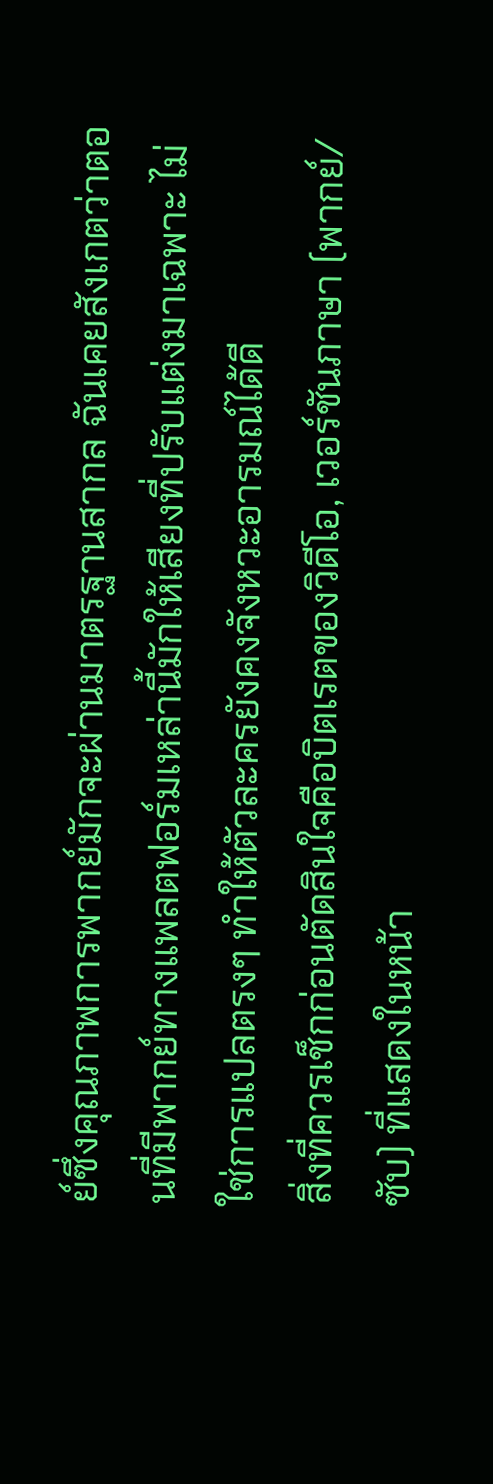ย์ซึ่งคุณภาพการพากย์มักจะผ่านมาตรฐานสากล ฉันเคยสังเกตว่าตอนที่มีพากย์ทางแพลตฟอร์มเหล่านี้มักให้เสียงที่ปรับแต่งมาเฉพาะ ไม่ใช่การแปลตรงๆ ทำให้ตัวละครยังคงจังหวะอารมณ์ได้ดี
สิ่งที่ควรเช็กก่อนตัดสินใจคือบิตเรตของวิดีโอ, เวอร์ชันภาษา (พากย์/ซับ) ที่แสดงในหน้า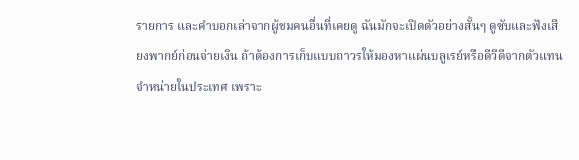รายการ และคำบอกเล่าจากผู้ชมคนอื่นที่เคยดู ฉันมักจะเปิดตัวอย่างสั้นๆ ดูซับและฟังเสียงพากย์ก่อนจ่ายเงิน ถ้าต้องการเก็บแบบถาวรให้มองหาแผ่นบลูเรย์หรือดีวีดีจากตัวแทนจำหน่ายในประเทศ เพราะ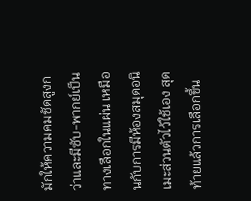มักให้ความคมชัดสูงกว่าและมีซับ-พากย์เป็นทางเลือกในแผ่น เหมือนกับการมีห้องสมุดอนิเมะส่วนตัวไว้ใช้เอง สุดท้ายแล้วการเลือกขึ้น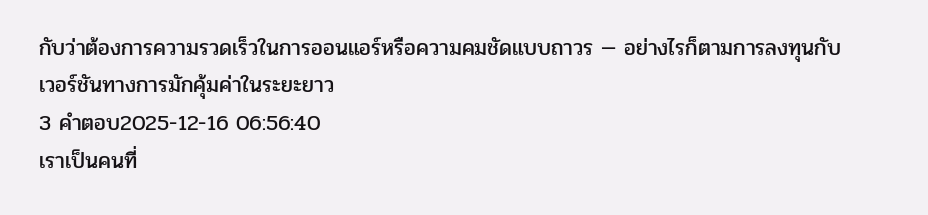กับว่าต้องการความรวดเร็วในการออนแอร์หรือความคมชัดแบบถาวร — อย่างไรก็ตามการลงทุนกับเวอร์ชันทางการมักคุ้มค่าในระยะยาว
3 คำตอบ2025-12-16 06:56:40
เราเป็นคนที่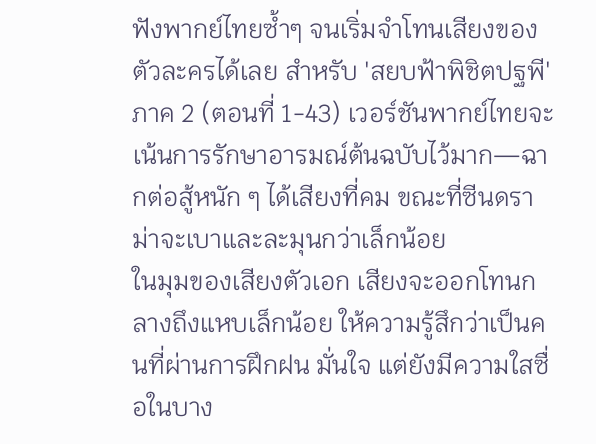ฟังพากย์ไทยซ้ำๆ จนเริ่มจำโทนเสียงของตัวละครได้เลย สำหรับ 'สยบฟ้าพิชิตปฐพี' ภาค 2 (ตอนที่ 1-43) เวอร์ชันพากย์ไทยจะเน้นการรักษาอารมณ์ต้นฉบับไว้มาก—ฉากต่อสู้หนัก ๆ ได้เสียงที่คม ขณะที่ซีนดราม่าจะเบาและละมุนกว่าเล็กน้อย
ในมุมของเสียงตัวเอก เสียงจะออกโทนกลางถึงแหบเล็กน้อย ให้ความรู้สึกว่าเป็นคนที่ผ่านการฝึกฝน มั่นใจ แต่ยังมีความใสซื่อในบาง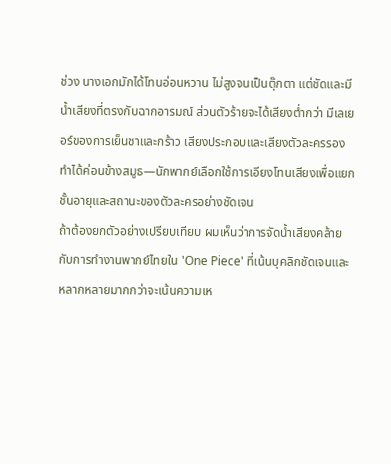ช่วง นางเอกมักได้โทนอ่อนหวาน ไม่สูงจนเป็นตุ๊กตา แต่ชัดและมีน้ำเสียงที่ตรงกับฉากอารมณ์ ส่วนตัวร้ายจะได้เสียงต่ำกว่า มีเลเยอร์ของการเย็นชาและกร้าว เสียงประกอบและเสียงตัวละครรองทำได้ค่อนข้างสมูธ—นักพากย์เลือกใช้การเอียงโทนเสียงเพื่อแยกชั้นอายุและสถานะของตัวละครอย่างชัดเจน
ถ้าต้องยกตัวอย่างเปรียบเทียบ ผมเห็นว่าการจัดน้ำเสียงคล้ายกับการทำงานพากย์ไทยใน 'One Piece' ที่เน้นบุคลิกชัดเจนและหลากหลายมากกว่าจะเน้นความเห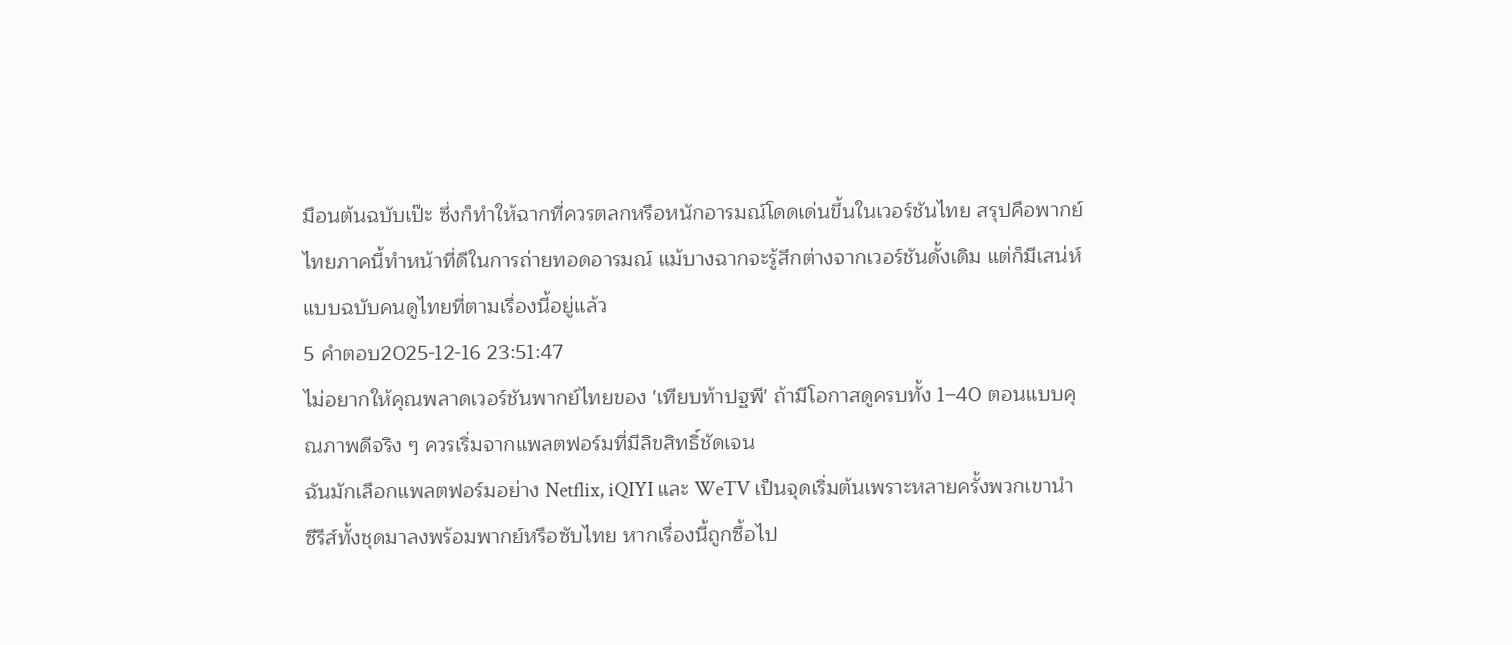มือนต้นฉบับเป๊ะ ซึ่งก็ทำให้ฉากที่ควรตลกหรือหนักอารมณ์โดดเด่นขึ้นในเวอร์ชันไทย สรุปคือพากย์ไทยภาคนี้ทำหน้าที่ดีในการถ่ายทอดอารมณ์ แม้บางฉากจะรู้สึกต่างจากเวอร์ชันดั้งเดิม แต่ก็มีเสน่ห์แบบฉบับคนดูไทยที่ตามเรื่องนี้อยู่แล้ว
5 คำตอบ2025-12-16 23:51:47
ไม่อยากให้คุณพลาดเวอร์ชันพากย์ไทยของ 'เทียบท้าปฐพี' ถ้ามีโอกาสดูครบทั้ง 1–40 ตอนแบบคุณภาพดีจริง ๆ ควรเริ่มจากแพลตฟอร์มที่มีลิขสิทธิ์ชัดเจน
ฉันมักเลือกแพลตฟอร์มอย่าง Netflix, iQIYI และ WeTV เป็นจุดเริ่มต้นเพราะหลายครั้งพวกเขานำซีรีส์ทั้งชุดมาลงพร้อมพากย์หรือซับไทย หากเรื่องนี้ถูกซื้อไป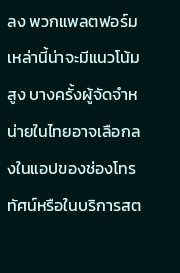ลง พวกแพลตฟอร์มเหล่านี้น่าจะมีแนวโน้มสูง บางครั้งผู้จัดจำหน่ายในไทยอาจเลือกลงในแอปของช่องโทรทัศน์หรือในบริการสต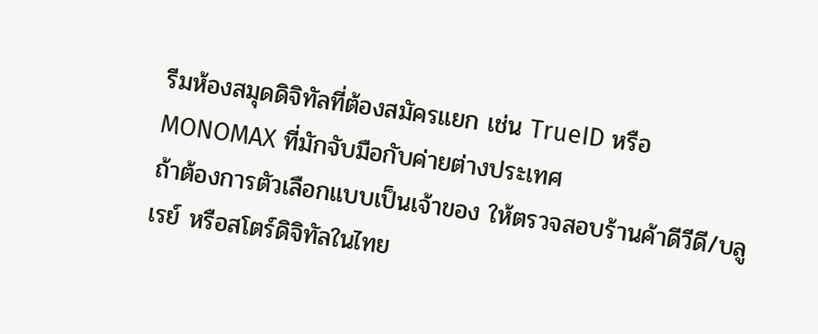รีมห้องสมุดดิจิทัลที่ต้องสมัครแยก เช่น TrueID หรือ MONOMAX ที่มักจับมือกับค่ายต่างประเทศ
ถ้าต้องการตัวเลือกแบบเป็นเจ้าของ ให้ตรวจสอบร้านค้าดีวีดี/บลูเรย์ หรือสโตร์ดิจิทัลในไทย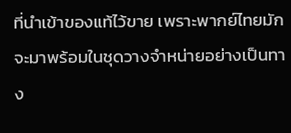ที่นำเข้าของแท้ไว้ขาย เพราะพากย์ไทยมักจะมาพร้อมในชุดวางจำหน่ายอย่างเป็นทาง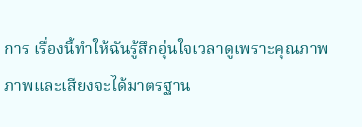การ เรื่องนี้ทำให้ฉันรู้สึกอุ่นใจเวลาดูเพราะคุณภาพภาพและเสียงจะได้มาตรฐาน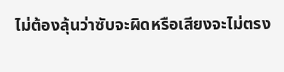ไม่ต้องลุ้นว่าซับจะผิดหรือเสียงจะไม่ตรง